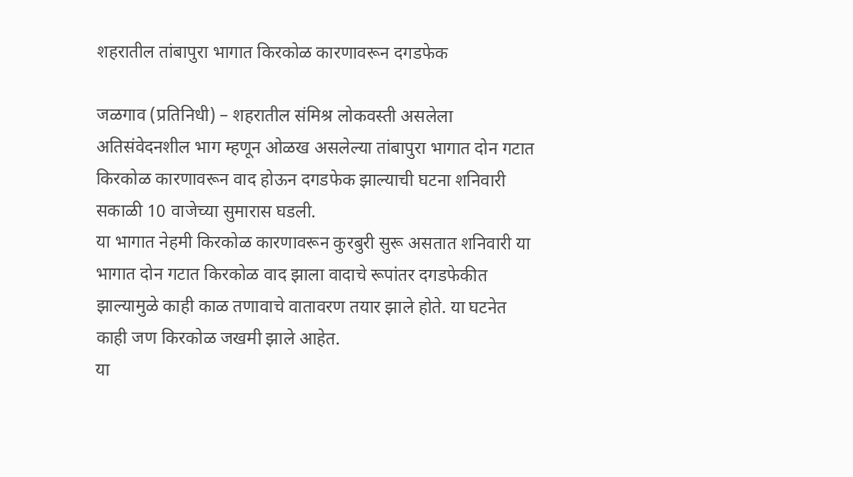शहरातील तांबापुरा भागात किरकोळ कारणावरून दगडफेक

जळगाव (प्रतिनिधी) – शहरातील संमिश्र लोकवस्ती असलेला अतिसंवेदनशील भाग म्हणून ओळख असलेल्या तांबापुरा भागात दोन गटात किरकोळ कारणावरून वाद होऊन दगडफेक झाल्याची घटना शनिवारी सकाळी 10 वाजेच्या सुमारास घडली.
या भागात नेहमी किरकोळ कारणावरून कुरबुरी सुरू असतात शनिवारी या भागात दोन गटात किरकोळ वाद झाला वादाचे रूपांतर दगडफेकीत झाल्यामुळे काही काळ तणावाचे वातावरण तयार झाले होते. या घटनेत काही जण किरकोळ जखमी झाले आहेत.
या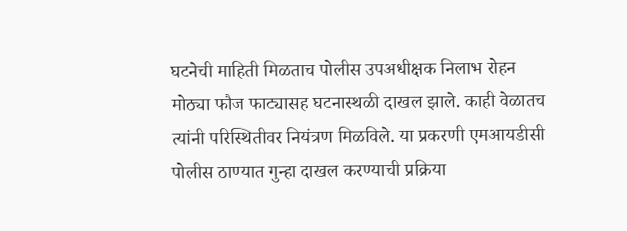घटनेची माहिती मिळताच पोलीस उपअधीक्षक निलाभ रोहन मोठ्या फौज फाट्यासह घटनास्थळी दाखल झाले. काही वेळातच त्यांनी परिस्थितीवर नियंत्रण मिळविले. या प्रकरणी एमआयडीसी पोलीस ठाण्यात गुन्हा दाखल करण्याची प्रक्रिया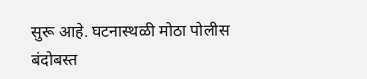सुरू आहे. घटनास्थळी मोठा पोलीस बंदोबस्त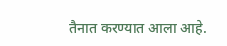तैनात करण्यात आला आहे.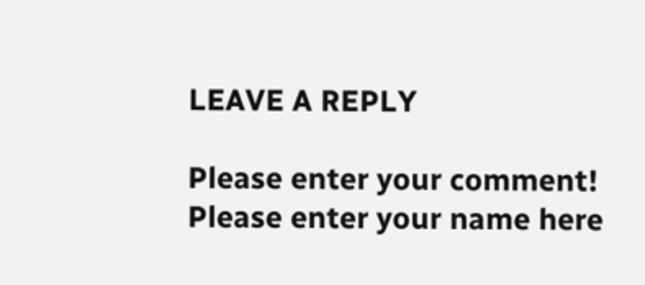LEAVE A REPLY

Please enter your comment!
Please enter your name here